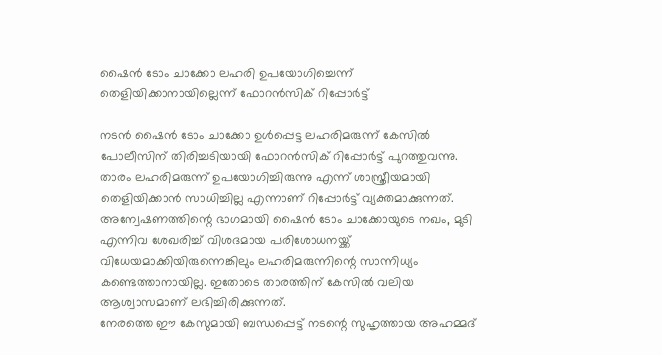ഷൈൻ ടോം ചാക്കോ ലഹരി ഉപയോഗിച്ചെന്ന് തെളിയിക്കാനായില്ലെന്ന് ഫോറൻസിക് റിപ്പോർട്ട്

നടൻ ഷൈൻ ടോം ചാക്കോ ഉൾപ്പെട്ട ലഹരിമരുന്ന് കേസിൽ പോലീസിന് തിരിച്ചടിയായി ഫോറൻസിക് റിപ്പോർട്ട് പുറത്തുവന്നു. താരം ലഹരിമരുന്ന് ഉപയോഗിച്ചിരുന്നു എന്ന് ശാസ്ത്രീയമായി തെളിയിക്കാൻ സാധിച്ചില്ല എന്നാണ് റിപ്പോർട്ട് വ്യക്തമാക്കുന്നത്. അന്വേഷണത്തിന്റെ ഭാഗമായി ഷൈൻ ടോം ചാക്കോയുടെ നഖം, മുടി എന്നിവ ശേഖരിച്ച് വിശദമായ പരിശോധനയ്ക്ക് വിധേയമാക്കിയിരുന്നെങ്കിലും ലഹരിമരുന്നിന്റെ സാന്നിധ്യം കണ്ടെത്താനായില്ല. ഇതോടെ താരത്തിന് കേസിൽ വലിയ ആശ്വാസമാണ് ലഭിച്ചിരിക്കുന്നത്.
നേരത്തെ ഈ കേസുമായി ബന്ധപ്പെട്ട് നടന്റെ സുഹൃത്തായ അഹമ്മദ്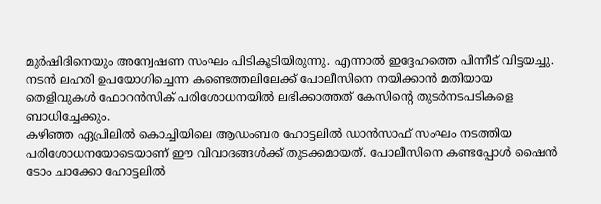മുർഷിദിനെയും അന്വേഷണ സംഘം പിടികൂടിയിരുന്നു. എന്നാൽ ഇദ്ദേഹത്തെ പിന്നീട് വിട്ടയച്ചു. നടൻ ലഹരി ഉപയോഗിച്ചെന്ന കണ്ടെത്തലിലേക്ക് പോലീസിനെ നയിക്കാൻ മതിയായ തെളിവുകൾ ഫോറൻസിക് പരിശോധനയിൽ ലഭിക്കാത്തത് കേസിന്റെ തുടർനടപടികളെ ബാധിച്ചേക്കും.
കഴിഞ്ഞ ഏപ്രിലിൽ കൊച്ചിയിലെ ആഡംബര ഹോട്ടലിൽ ഡാൻസാഫ് സംഘം നടത്തിയ പരിശോധനയോടെയാണ് ഈ വിവാദങ്ങൾക്ക് തുടക്കമായത്. പോലീസിനെ കണ്ടപ്പോൾ ഷൈൻ ടോം ചാക്കോ ഹോട്ടലിൽ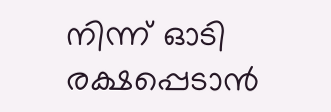നിന്ന് ഓടി രക്ഷപ്പെടാൻ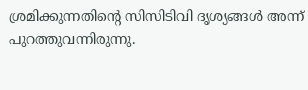ശ്രമിക്കുന്നതിന്റെ സിസിടിവി ദൃശ്യങ്ങൾ അന്ന് പുറത്തുവന്നിരുന്നു.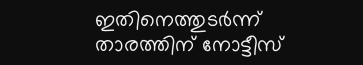ഇതിനെത്തുടർന്ന് താരത്തിന് നോട്ടീസ്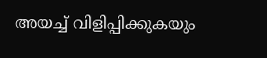അയച്ച് വിളിപ്പിക്കുകയും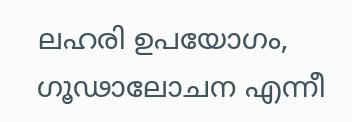ലഹരി ഉപയോഗം, ഗൂഢാലോചന എന്നീ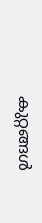കുറ്റങ്ങൾ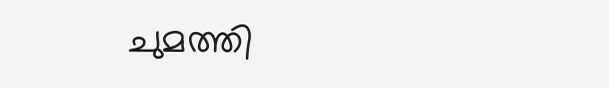ചുമത്തി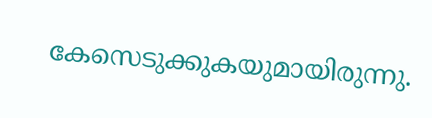കേസെടുക്കുകയുമായിരുന്നു.